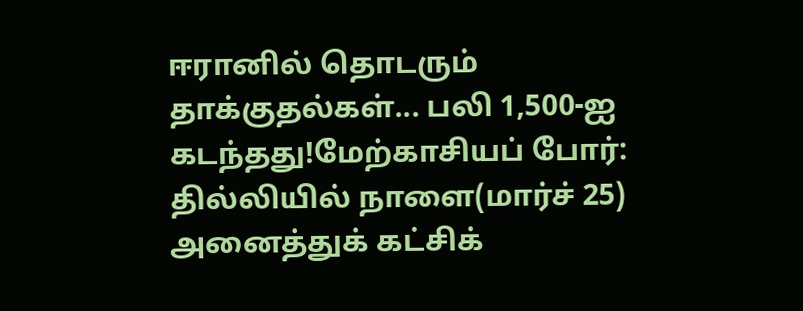ஈரானில் தொடரும் தாக்குதல்கள்... பலி 1,500-ஐ கடந்தது!மேற்காசியப் போர்: தில்லியில் நாளை(மார்ச் 25) அனைத்துக் கட்சிக்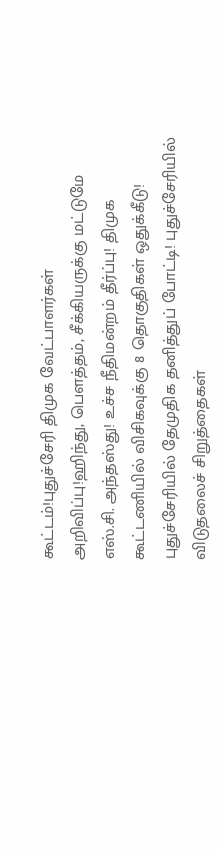கூட்டம்!புதுச்சேரி திமுக வேட்பாளர்கள் அறிவிப்பு!ஹிந்து, பெளத்தம், சீக்கியருக்கு மட்டுமே எஸ்.சி. அந்தஸ்து! உச்ச நீதிமன்றம் தீர்ப்பு! திமுக கூட்டணியில் விசிகவுக்கு 8 தொகுதிகள் ஒதுக்கீடு! புதுச்சேரியில் தேமுதிக தனித்துப் போட்டி! புதுச்சேரியில் விடுதலைச் சிறுத்தைகள்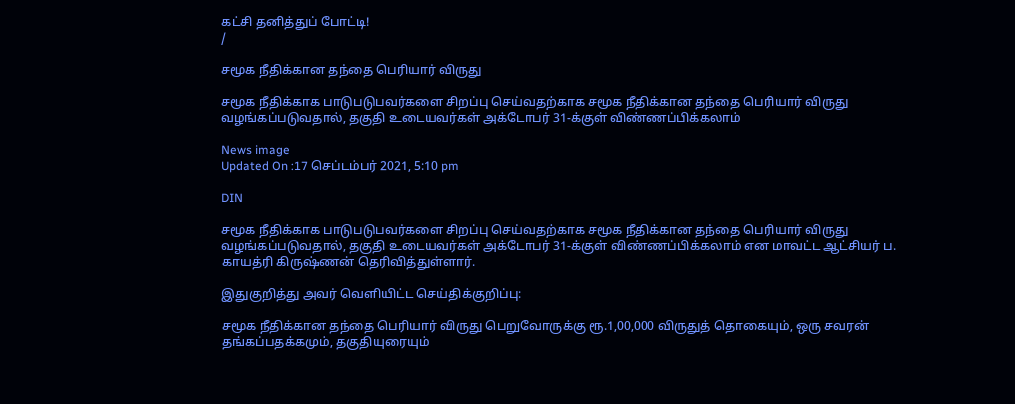கட்சி தனித்துப் போட்டி!
/

சமூக நீதிக்கான தந்தை பெரியார் விருது

சமூக நீதிக்காக பாடுபடுபவர்களை சிறப்பு செய்வதற்காக சமூக நீதிக்கான தந்தை பெரியார் விருது வழங்கப்படுவதால், தகுதி உடையவர்கள் அக்டோபர் 31-க்குள் விண்ணப்பிக்கலாம்

News image
Updated On :17 செப்டம்பர் 2021, 5:10 pm

DIN

சமூக நீதிக்காக பாடுபடுபவர்களை சிறப்பு செய்வதற்காக சமூக நீதிக்கான தந்தை பெரியார் விருது வழங்கப்படுவதால், தகுதி உடையவர்கள் அக்டோபர் 31-க்குள் விண்ணப்பிக்கலாம் என மாவட்ட ஆட்சியர் ப. காயத்ரி கிருஷ்ணன் தெரிவித்துள்ளார்.

இதுகுறித்து அவர் வெளியிட்ட செய்திக்குறிப்பு:

சமூக நீதிக்கான தந்தை பெரியார் விருது பெறுவோருக்கு ரூ.1,00,000 விருதுத் தொகையும், ஒரு சவரன் தங்கப்பதக்கமும், தகுதியுரையும்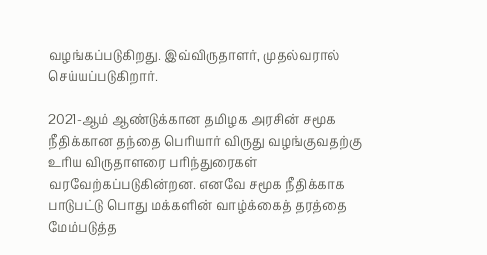வழங்கப்படுகிறது. இவ்விருதாளர், முதல்வரால் செய்யப்படுகிறார்.

2021-ஆம் ஆண்டுக்கான தமிழக அரசின் சமூக நீதிக்கான தந்தை பெரியார் விருது வழங்குவதற்கு உரிய விருதாளரை பரிந்துரைகள் வரவேற்கப்படுகின்றன. எனவே சமூக நீதிக்காக பாடுபட்டு பொது மக்களின் வாழ்க்கைத் தரத்தை மேம்படுத்த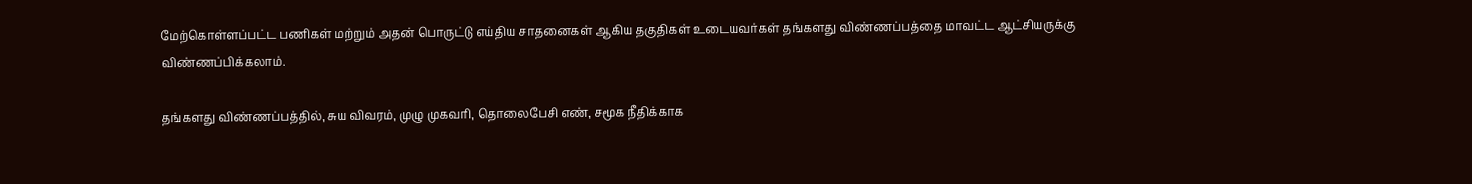மேற்கொள்ளப்பட்ட பணிகள் மற்றும் அதன் பொருட்டு எய்திய சாதனைகள் ஆகிய தகுதிகள் உடையவர்கள் தங்களது விண்ணப்பத்தை மாவட்ட ஆட்சியருக்கு விண்ணப்பிக்கலாம்.

தங்களது விண்ணப்பத்தில், சுய விவரம், முழு முகவரி, தொலைபேசி எண், சமூக நீதிக்காக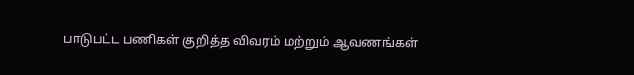பாடுபட்ட பணிகள் குறித்த விவரம் மற்றும் ஆவணங்கள்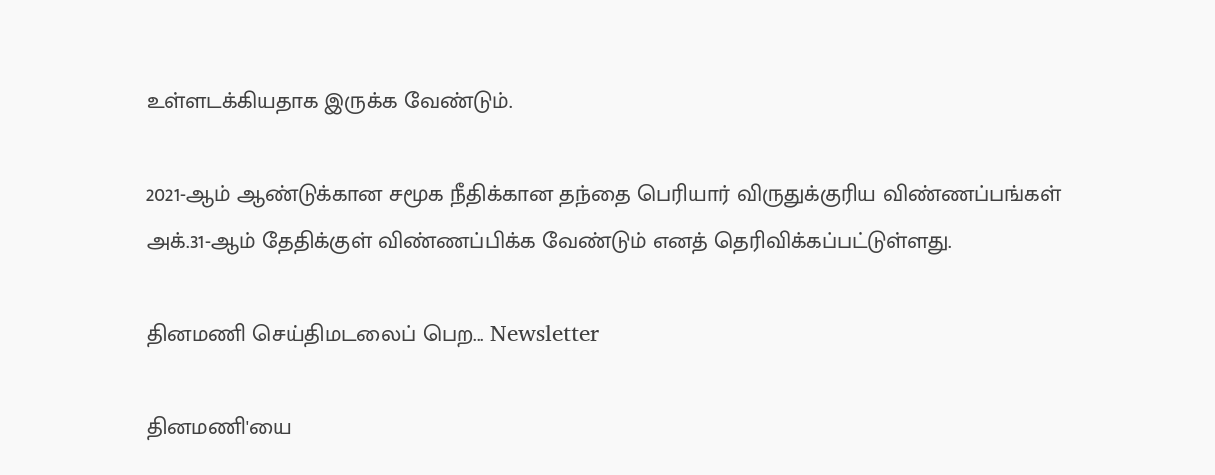உள்ளடக்கியதாக இருக்க வேண்டும்.

2021-ஆம் ஆண்டுக்கான சமூக நீதிக்கான தந்தை பெரியார் விருதுக்குரிய விண்ணப்பங்கள் அக்.31-ஆம் தேதிக்குள் விண்ணப்பிக்க வேண்டும் எனத் தெரிவிக்கப்பட்டுள்ளது.

தினமணி செய்திமடலைப் பெற... Newsletter

தினமணி'யை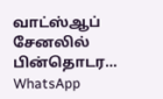வாட்ஸ்ஆப் சேனலில் பின்தொடர... WhatsApp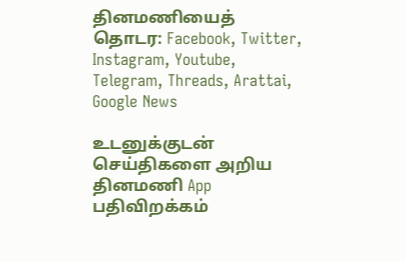தினமணியைத் தொடர: Facebook, Twitter, Instagram, Youtube, Telegram, Threads, Arattai, Google News

உடனுக்குடன் செய்திகளை அறிய தினமணி App பதிவிறக்கம்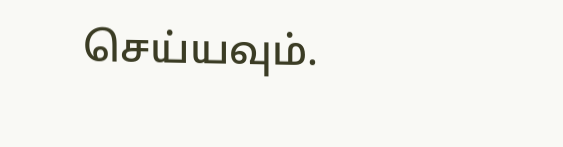செய்யவும்.